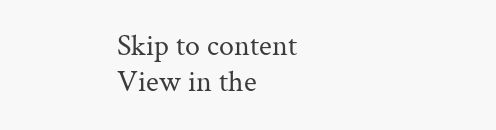Skip to content
View in the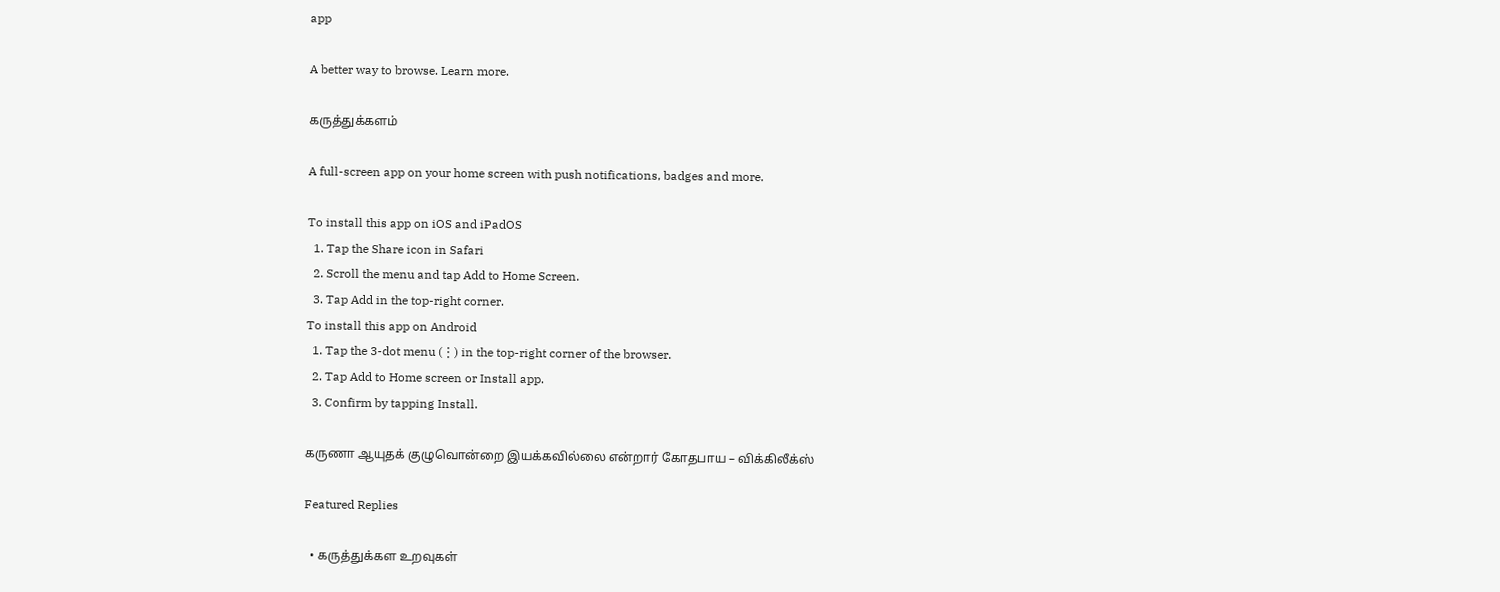app

A better way to browse. Learn more.

கருத்துக்களம்

A full-screen app on your home screen with push notifications, badges and more.

To install this app on iOS and iPadOS
  1. Tap the Share icon in Safari
  2. Scroll the menu and tap Add to Home Screen.
  3. Tap Add in the top-right corner.
To install this app on Android
  1. Tap the 3-dot menu (⋮) in the top-right corner of the browser.
  2. Tap Add to Home screen or Install app.
  3. Confirm by tapping Install.

கருணா ஆயுதக் குழுவொன்றை இயக்கவில்லை என்றார் கோதபாய – விக்கிலீக்ஸ்

Featured Replies

  • கருத்துக்கள உறவுகள்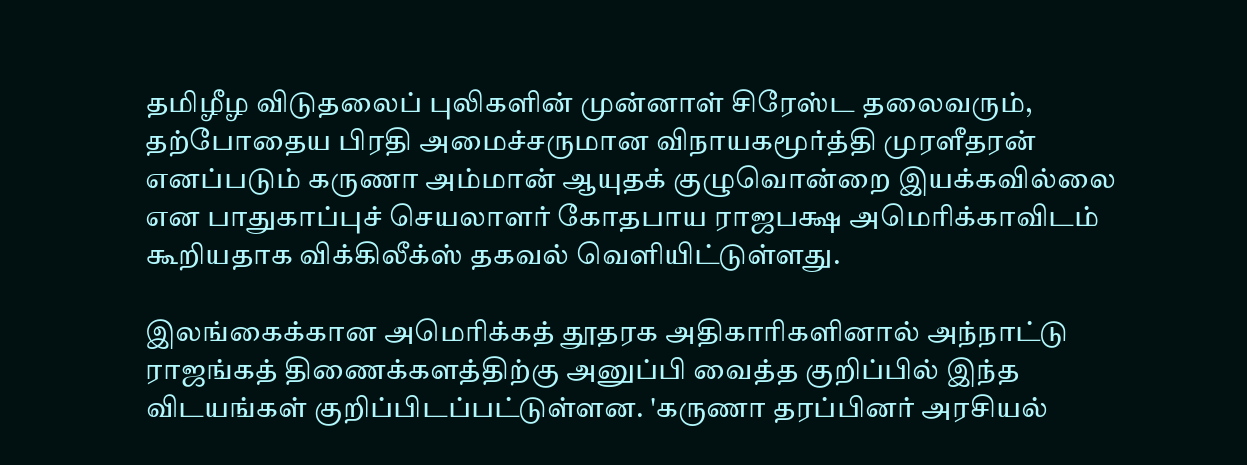தமிழீழ விடுதலைப் புலிகளின் முன்னாள் சிரேஸ்ட தலைவரும், தற்போதைய பிரதி அமைச்சருமான விநாயகமூர்த்தி முரளீதரன் எனப்படும் கருணா அம்மான் ஆயுதக் குழுவொன்றை இயக்கவில்லை என பாதுகாப்புச் செயலாளர் கோதபாய ராஜபக்ஷ அமெரிக்காவிடம் கூறியதாக விக்கிலீக்ஸ் தகவல் வெளியிட்டுள்ளது.

இலங்கைக்கான அமெரிக்கத் தூதரக அதிகாரிகளினால் அந்நாட்டு ராஜங்கத் திணைக்களத்திற்கு அனுப்பி வைத்த குறிப்பில் இந்த விடயங்கள் குறிப்பிடப்பட்டுள்ளன. 'கருணா தரப்பினர் அரசியல்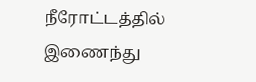நீரோட்டத்தில் இணைந்து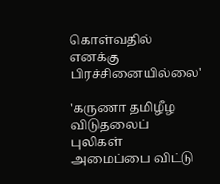கொள்வதில் எனக்கு பிரச்சினையில்லை'

'கருணா தமிழீழ விடுதலைப் புலிகள் அமைப்பை விட்டு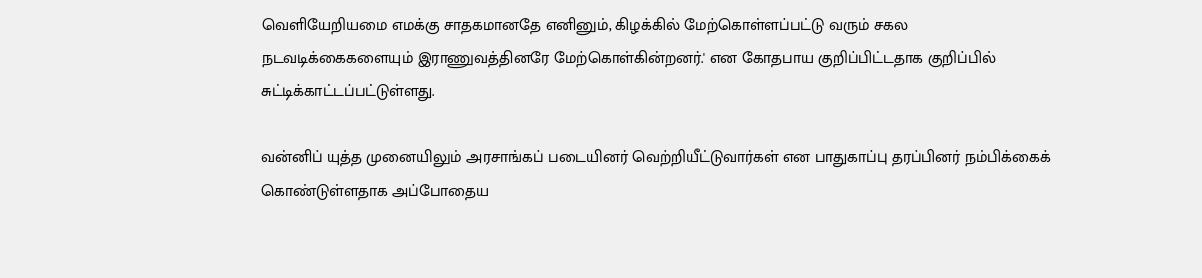வெளியேறியமை எமக்கு சாதகமானதே எனினும், கிழக்கில் மேற்கொள்ளப்பட்டு வரும் சகல நடவடிக்கைகளையும் இராணுவத்தினரே மேற்கொள்கின்றனர்.' என கோதபாய குறிப்பிட்டதாக குறிப்பில் சுட்டிக்காட்டப்பட்டுள்ளது.

வன்னிப் யுத்த முனையிலும் அரசாங்கப் படையினர் வெற்றியீட்டுவார்கள் என பாதுகாப்பு தரப்பினர் நம்பிக்கைக் கொண்டுள்ளதாக அப்போதைய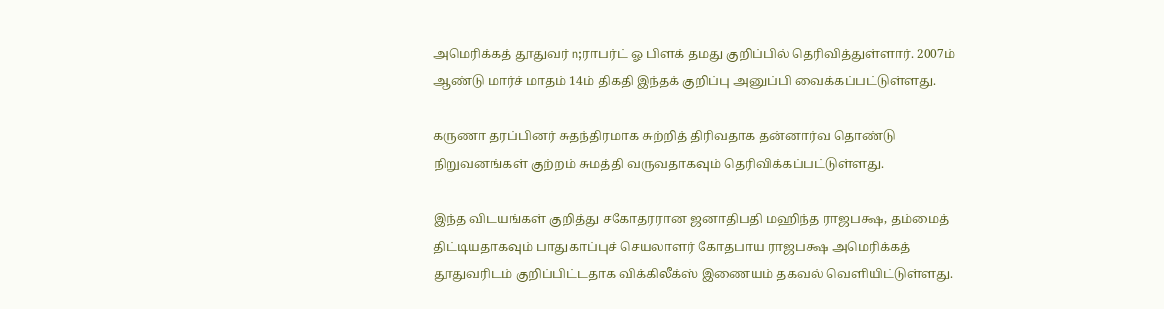அமெரிக்கத் தூதுவர் n;ராபர்ட் ஓ பிளக் தமது குறிப்பில் தெரிவித்துள்ளார். 2007ம் ஆண்டு மார்ச் மாதம் 14ம் திகதி இந்தக் குறிப்பு அனுப்பி வைக்கப்பட்டுள்ளது.

கருணா தரப்பினர் சுதந்திரமாக சுற்றித் திரிவதாக தன்னார்வ தொண்டு நிறுவனங்கள் குற்றம் சுமத்தி வருவதாகவும் தெரிவிக்கப்பட்டுள்ளது.

இந்த விடயங்கள் குறித்து சகோதரரான ஜனாதிபதி மஹிந்த ராஜபக்ஷ, தம்மைத் திட்டியதாகவும் பாதுகாப்புச் செயலாளர் கோதபாய ராஜபக்ஷ அமெரிக்கத் தூதுவரிடம் குறிப்பிட்டதாக விக்கிலீக்ஸ் இணையம் தகவல் வெளியிட்டுள்ளது.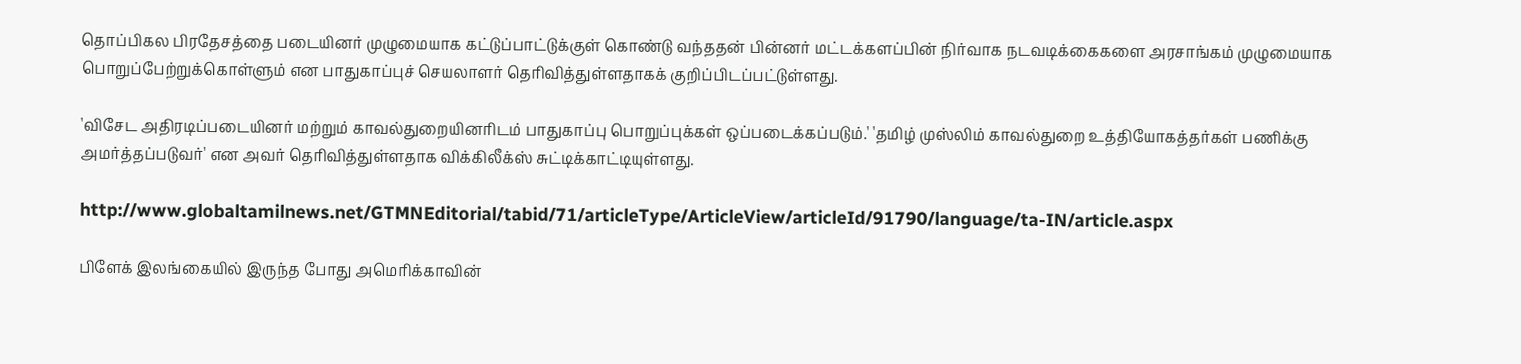தொப்பிகல பிரதேசத்தை படையினர் முழுமையாக கட்டுப்பாட்டுக்குள் கொண்டு வந்ததன் பின்னர் மட்டக்களப்பின் நிர்வாக நடவடிக்கைகளை அரசாங்கம் முழுமையாக பொறுப்பேற்றுக்கொள்ளும் என பாதுகாப்புச் செயலாளர் தெரிவித்துள்ளதாகக் குறிப்பிடப்பட்டுள்ளது.

'விசேட அதிரடிப்படையினர் மற்றும் காவல்துறையினரிடம் பாதுகாப்பு பொறுப்புக்கள் ஒப்படைக்கப்படும்.' 'தமிழ் முஸ்லிம் காவல்துறை உத்தியோகத்தர்கள் பணிக்கு அமர்த்தப்படுவர்' என அவர் தெரிவித்துள்ளதாக விக்கிலீக்ஸ் சுட்டிக்காட்டியுள்ளது.

http://www.globaltamilnews.net/GTMNEditorial/tabid/71/articleType/ArticleView/articleId/91790/language/ta-IN/article.aspx

பிளேக் இலங்கையில் இருந்த போது அமெரிக்காவின்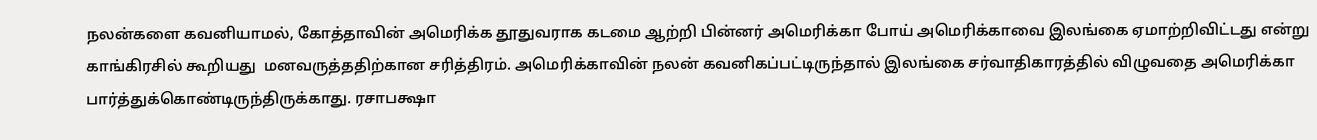நலன்களை கவனியாமல், கோத்தாவின் அமெரிக்க தூதுவராக கடமை ஆற்றி பின்னர் அமெரிக்கா போய் அமெரிக்காவை இலங்கை ஏமாற்றிவிட்டது என்று காங்கிரசில் கூறியது  மனவருத்ததிற்கான சரித்திரம். அமெரிக்காவின் நலன் கவனிகப்பட்டிருந்தால் இலங்கை சர்வாதிகாரத்தில் விழுவதை அமெரிக்கா பார்த்துக்கொண்டிருந்திருக்காது. ரசாபக்ஷா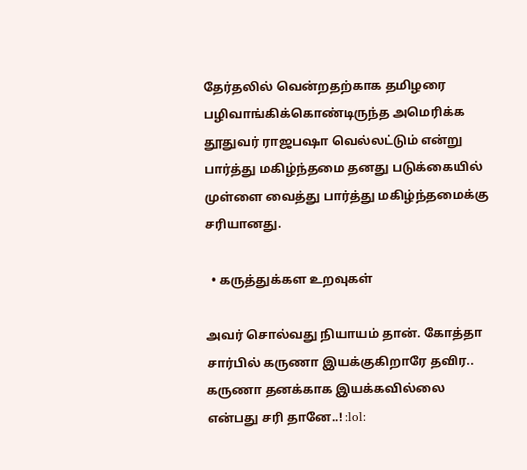தேர்தலில் வென்றதற்காக தமிழரை பழிவாங்கிக்கொண்டிருந்த அமெரிக்க தூதுவர் ராஜபஷா வெல்லட்டும் என்று பார்த்து மகிழ்ந்தமை தனது படுக்கையில் முள்ளை வைத்து பார்த்து மகிழ்ந்தமைக்கு சரியானது.

  • கருத்துக்கள உறவுகள்

அவர் சொல்வது நியாயம் தான். கோத்தா சார்பில் கருணா இயக்குகிறாரே தவிர.. கருணா தனக்காக இயக்கவில்லை என்பது சரி தானே..! :lol: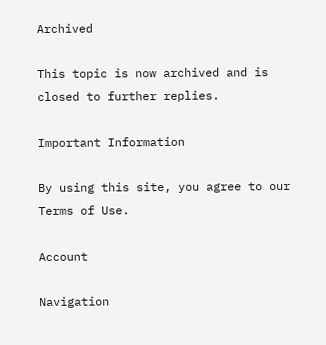Archived

This topic is now archived and is closed to further replies.

Important Information

By using this site, you agree to our Terms of Use.

Account

Navigation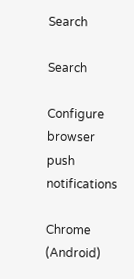Search

Search

Configure browser push notifications

Chrome (Android)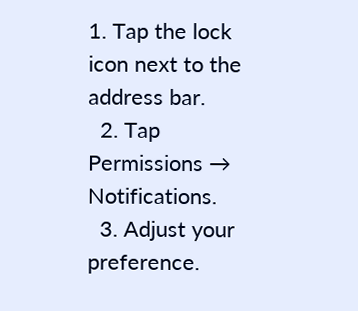1. Tap the lock icon next to the address bar.
  2. Tap Permissions → Notifications.
  3. Adjust your preference.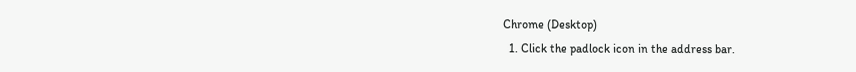Chrome (Desktop)
  1. Click the padlock icon in the address bar.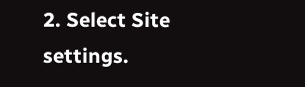2. Select Site settings.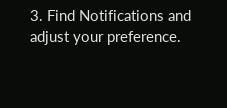3. Find Notifications and adjust your preference.